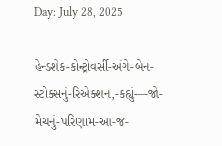Day: July 28, 2025

હેન્ડશેક-કોન્ટ્રોવર્સી-અંગે-બેન-સ્ટોક્સનું-રિએક્શન,-કહ્યું-–-જો-મેચનું-પરિણામ-આ-જ-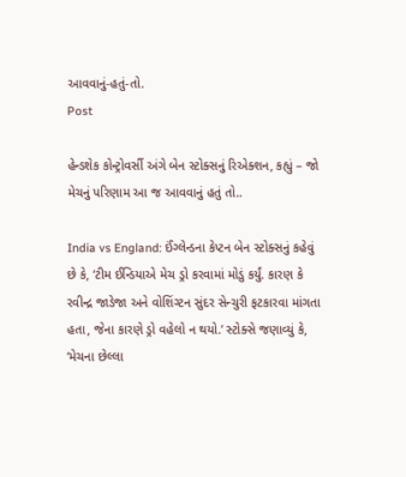આવવાનું-હતું-તો.
Post

હેન્ડશેક કોન્ટ્રોવર્સી અંગે બેન સ્ટોક્સનું રિએક્શન, કહ્યું – જો મેચનું પરિણામ આ જ આવવાનું હતું તો..

India vs England: ઈંગ્લેન્ડના કેપ્ટન બેન સ્ટોક્સનું કહેવું છે કે, ‘ટીમ ઈન્ડિયાએ મેચ ડ્રો કરવામાં મોડું કર્યું. કારણ કે રવીન્દ્ર જાડેજા અને વોશિંગ્ટન સુંદર સેન્ચુરી ફટકારવા માંગતા હતા, જેના કારણે ડ્રો વહેલો ન થયો.’ સ્ટોક્સે જણાવ્યું કે, ‘મેચના છેલ્લા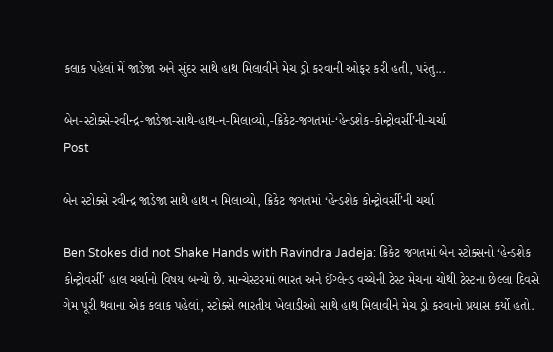કલાક પહેલાં મેં જાડેજા અને સુંદર સાથે હાથ મિલાવીને મેચ ડ્રો કરવાની ઓફર કરી હતી, પરંતુ...

બેન-સ્ટોક્સે-રવીન્દ્ર-જાડેજા-સાથે-હાથ-ન-મિલાવ્યો,-ક્રિકેટ-જગતમાં-‘હેન્ડશેક-કોન્ટ્રોવર્સી’ની-ચર્ચા
Post

બેન સ્ટોક્સે રવીન્દ્ર જાડેજા સાથે હાથ ન મિલાવ્યો, ક્રિકેટ જગતમાં ‘હેન્ડશેક કોન્ટ્રોવર્સી’ની ચર્ચા

Ben Stokes did not Shake Hands with Ravindra Jadeja: ક્રિકેટ જગતમાં બેન સ્ટોક્સનો ‘હેન્ડશેક કોન્ટ્રોવર્સી’ હાલ ચર્ચાનો વિષય બન્યો છે. માન્ચેસ્ટરમાં ભારત અને ઈંગ્લેન્ડ વચ્ચેની ટેસ્ટ મેચના ચોથી ટેસ્ટના છેલ્લા દિવસે ગેમ પૂરી થવાના એક કલાક પહેલાં, સ્ટોક્સે ભારતીય ખેલાડીઓ સાથે હાથ મિલાવીને મેચ ડ્રો કરવાનો પ્રયાસ કર્યો હતો.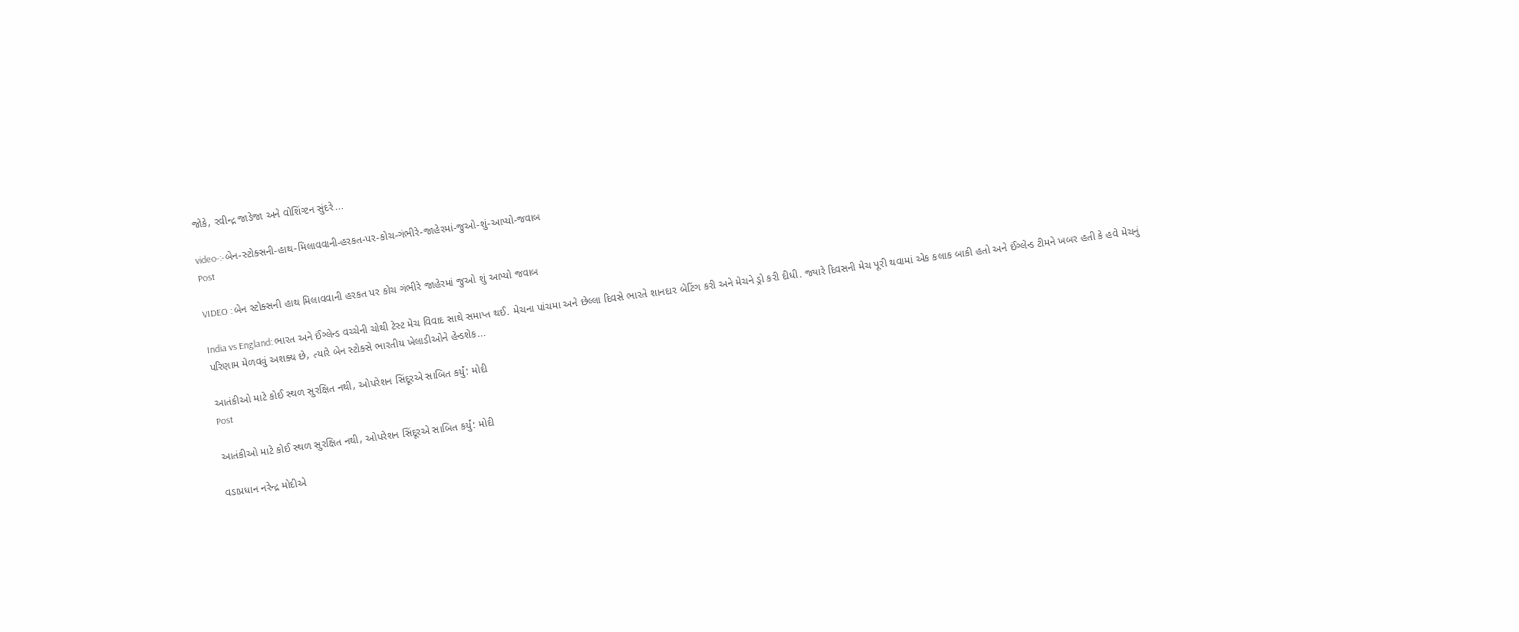જોકે, રવીન્દ્ર જાડેજા અને વોશિંગ્ટન સુંદરે...

video-:-બેન-સ્ટોક્સની-હાથ-મિલાવવાની-હરકત-પર-કોચ-ગંભીરે-જાહેરમાં-જુઓ-શું-આપ્યો-જવાબ
Post

VIDEO : બેન સ્ટોક્સની હાથ મિલાવવાની હરકત પર કોચ ગંભીરે જાહેરમાં જુઓ શું આપ્યો જવાબ

India vs England: ભારત અને ઈંગ્લેન્ડ વચ્ચેની ચોથી ટેસ્ટ મેચ વિવાદ સાથે સમાપ્ત થઈ. મેચના પાંચમા અને છેલ્લા દિવસે ભારતે શાનદાર બેટિંગ કરી અને મેચને ડ્રો કરી દીધી. જ્યારે દિવસની મેચ પૂરી થવામાં એક કલાક બાકી હતો અને ઈંગ્લેન્ડ ટીમને ખબર હતી કે હવે મેચનું પરિણામ મેળવવું અશક્ય છે, ત્યારે બેન સ્ટોક્સે ભારતીય ખેલાડીઓને હેન્ડશેક...

આતંકીઓ માટે કોઈ સ્થળ સુરક્ષિત નથી, ઓપરેશન સિંદૂરએ સાબિત કર્યું: મોદી
Post

આતંકીઓ માટે કોઈ સ્થળ સુરક્ષિત નથી, ઓપરેશન સિંદૂરએ સાબિત કર્યું: મોદી

વડાપ્રધાન નરેન્દ્ર મોદીએ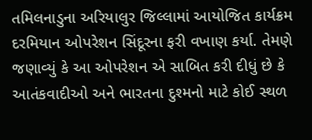તમિલનાડુના અરિયાલુર જિલ્લામાં આયોજિત કાર્યક્રમ દરમિયાન ઓપરેશન સિંદૂરના ફરી વખાણ કર્યા. તેમણે જણાવ્યું કે આ ઓપરેશન એ સાબિત કરી દીધું છે કે આતંકવાદીઓ અને ભારતના દુશ્મનો માટે કોઈ સ્થળ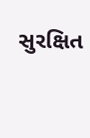સુરક્ષિત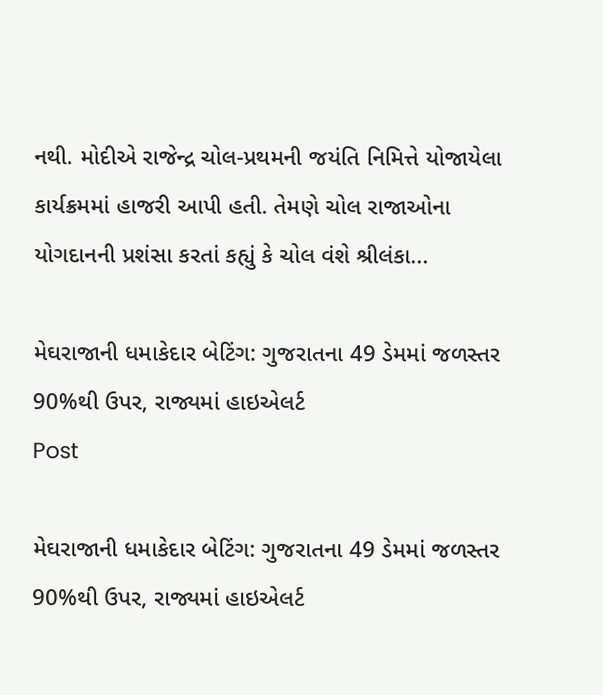નથી. મોદીએ રાજેન્દ્ર ચોલ-પ્રથમની જયંતિ નિમિત્તે યોજાયેલા કાર્યક્રમમાં હાજરી આપી હતી. તેમણે ચોલ રાજાઓના યોગદાનની પ્રશંસા કરતાં કહ્યું કે ચોલ વંશે શ્રીલંકા...

મેઘરાજાની ધમાકેદાર બેટિંગ: ગુજરાતના 49 ડેમમાં જળસ્તર 90%થી ઉપર, રાજ્યમાં હાઇએલર્ટ
Post

મેઘરાજાની ધમાકેદાર બેટિંગ: ગુજરાતના 49 ડેમમાં જળસ્તર 90%થી ઉપર, રાજ્યમાં હાઇએલર્ટ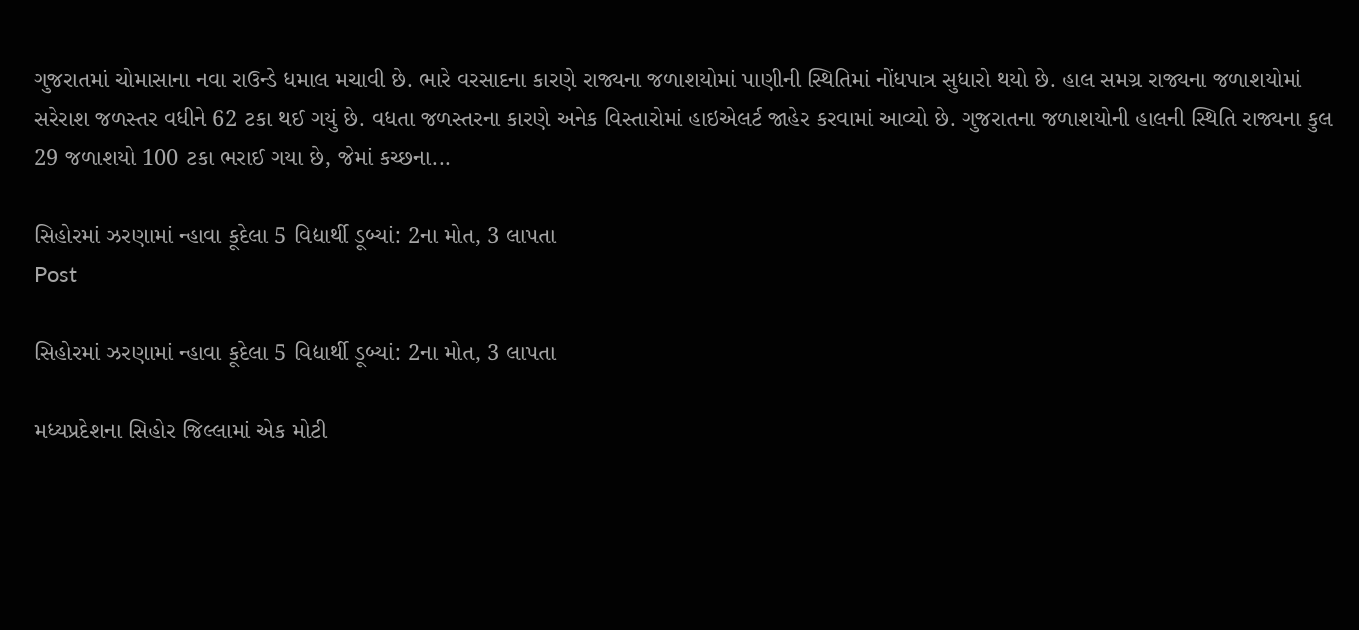ગુજરાતમાં ચોમાસાના નવા રાઉન્ડે ધમાલ મચાવી છે. ભારે વરસાદના કારણે રાજ્યના જળાશયોમાં પાણીની સ્થિતિમાં નોંધપાત્ર સુધારો થયો છે. હાલ સમગ્ર રાજ્યના જળાશયોમાં સરેરાશ જળસ્તર વધીને 62 ટકા થઈ ગયું છે. વધતા જળસ્તરના કારણે અનેક વિસ્તારોમાં હાઇએલર્ટ જાહેર કરવામાં આવ્યો છે. ગુજરાતના જળાશયોની હાલની સ્થિતિ રાજ્યના કુલ 29 જળાશયો 100 ટકા ભરાઈ ગયા છે, જેમાં કચ્છના...

સિહોરમાં ઝરણામાં ન્હાવા કૂદેલા 5 વિદ્યાર્થી ડૂબ્યાં: 2ના મોત, 3 લાપતા
Post

સિહોરમાં ઝરણામાં ન્હાવા કૂદેલા 5 વિદ્યાર્થી ડૂબ્યાં: 2ના મોત, 3 લાપતા

મધ્યપ્રદેશના સિહોર જિલ્લામાં એક મોટી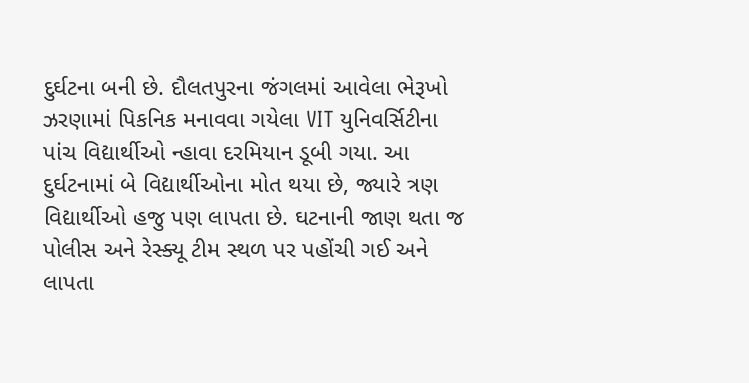દુર્ઘટના બની છે. દૌલતપુરના જંગલમાં આવેલા ભેરૂખો ઝરણામાં પિકનિક મનાવવા ગયેલા VIT યુનિવર્સિટીના પાંચ વિદ્યાર્થીઓ ન્હાવા દરમિયાન ડૂબી ગયા. આ દુર્ઘટનામાં બે વિદ્યાર્થીઓના મોત થયા છે, જ્યારે ત્રણ વિદ્યાર્થીઓ હજુ પણ લાપતા છે. ઘટનાની જાણ થતા જ પોલીસ અને રેસ્ક્યૂ ટીમ સ્થળ પર પહોંચી ગઈ અને લાપતા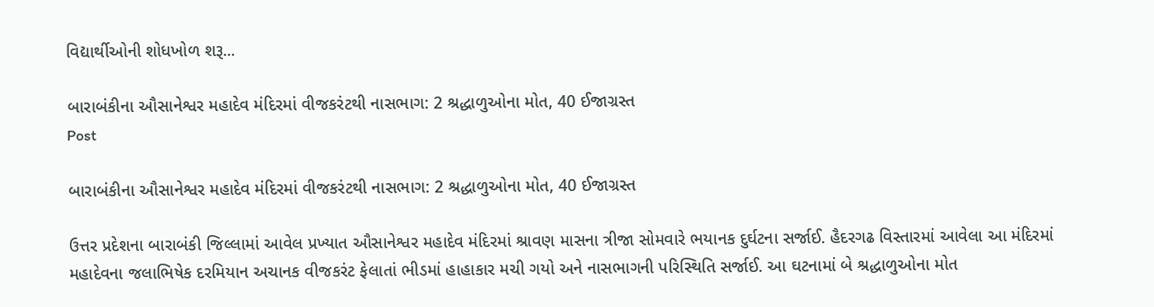વિદ્યાર્થીઓની શોધખોળ શરૂ...

બારાબંકીના ઔસાનેશ્વર મહાદેવ મંદિરમાં વીજકરંટથી નાસભાગ: 2 શ્રદ્ધાળુઓના મોત, 40 ઈજાગ્રસ્ત
Post

બારાબંકીના ઔસાનેશ્વર મહાદેવ મંદિરમાં વીજકરંટથી નાસભાગ: 2 શ્રદ્ધાળુઓના મોત, 40 ઈજાગ્રસ્ત

ઉત્તર પ્રદેશના બારાબંકી જિલ્લામાં આવેલ પ્રખ્યાત ઔસાનેશ્વર મહાદેવ મંદિરમાં શ્રાવણ માસના ત્રીજા સોમવારે ભયાનક દુર્ઘટના સર્જાઈ. હૈદરગઢ વિસ્તારમાં આવેલા આ મંદિરમાં મહાદેવના જલાભિષેક દરમિયાન અચાનક વીજકરંટ ફેલાતાં ભીડમાં હાહાકાર મચી ગયો અને નાસભાગની પરિસ્થિતિ સર્જાઈ. આ ઘટનામાં બે શ્રદ્ધાળુઓના મોત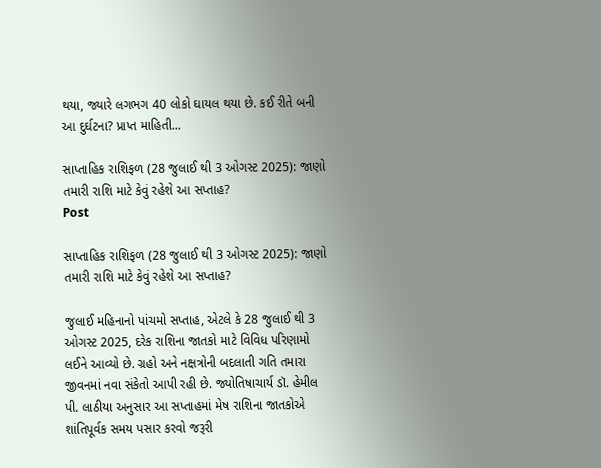થયા, જ્યારે લગભગ 40 લોકો ઘાયલ થયા છે. કઈ રીતે બની આ દુર્ઘટના? પ્રાપ્ત માહિતી...

સાપ્તાહિક રાશિફળ (28 જુલાઈ થી 3 ઓગસ્ટ 2025): જાણો તમારી રાશિ માટે કેવું રહેશે આ સપ્તાહ?
Post

સાપ્તાહિક રાશિફળ (28 જુલાઈ થી 3 ઓગસ્ટ 2025): જાણો તમારી રાશિ માટે કેવું રહેશે આ સપ્તાહ?

જુલાઈ મહિનાનો પાંચમો સપ્તાહ, એટલે કે 28 જુલાઈ થી 3 ઓગસ્ટ 2025, દરેક રાશિના જાતકો માટે વિવિધ પરિણામો લઈને આવ્યો છે. ગ્રહો અને નક્ષત્રોની બદલાતી ગતિ તમારા જીવનમાં નવા સંકેતો આપી રહી છે. જ્યોતિષાચાર્ય ડૉ. હેમીલ પી. લાઠીયા અનુસાર આ સપ્તાહમાં મેષ રાશિના જાતકોએ શાંતિપૂર્વક સમય પસાર કરવો જરૂરી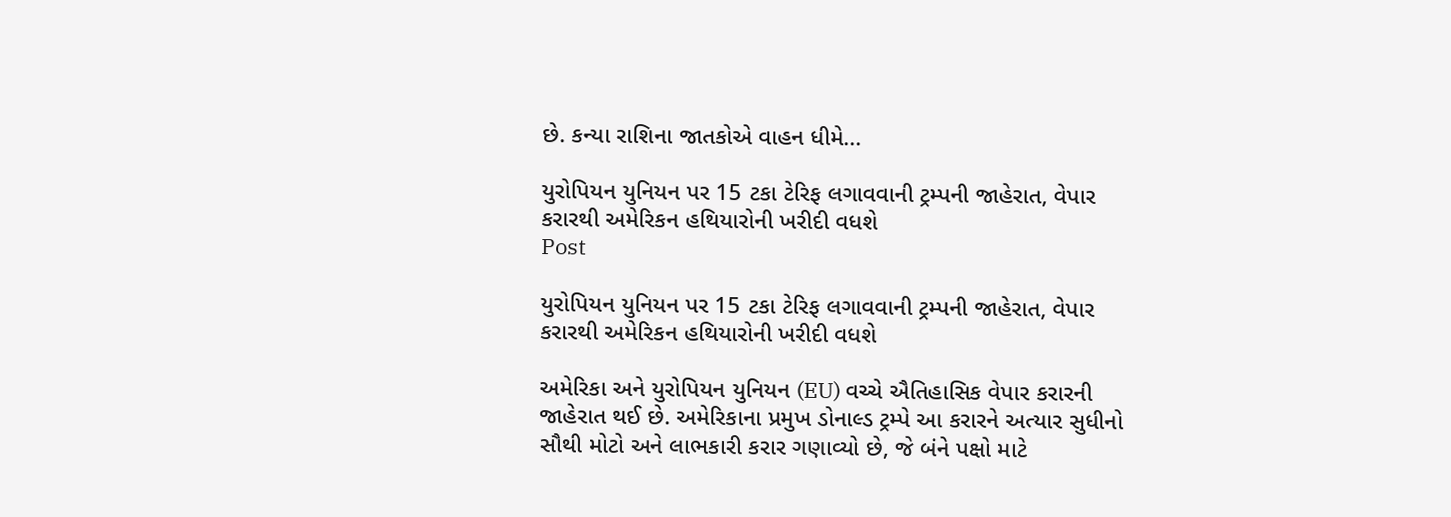છે. કન્યા રાશિના જાતકોએ વાહન ધીમે...

યુરોપિયન યુનિયન પર 15 ટકા ટેરિફ લગાવવાની ટ્રમ્પની જાહેરાત, વેપાર કરારથી અમેરિકન હથિયારોની ખરીદી વધશે
Post

યુરોપિયન યુનિયન પર 15 ટકા ટેરિફ લગાવવાની ટ્રમ્પની જાહેરાત, વેપાર કરારથી અમેરિકન હથિયારોની ખરીદી વધશે

અમેરિકા અને યુરોપિયન યુનિયન (EU) વચ્ચે ઐતિહાસિક વેપાર કરારની જાહેરાત થઈ છે. અમેરિકાના પ્રમુખ ડોનાલ્ડ ટ્રમ્પે આ કરારને અત્યાર સુધીનો સૌથી મોટો અને લાભકારી કરાર ગણાવ્યો છે, જે બંને પક્ષો માટે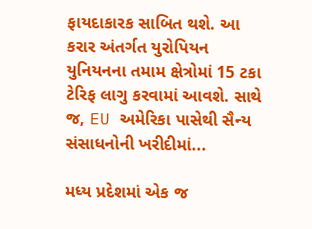ફાયદાકારક સાબિત થશે. આ કરાર અંતર્ગત યુરોપિયન યુનિયનના તમામ ક્ષેત્રોમાં 15 ટકા ટેરિફ લાગુ કરવામાં આવશે. સાથે જ, EU અમેરિકા પાસેથી સૈન્ય સંસાધનોની ખરીદીમાં...

મધ્ય પ્રદેશમાં એક જ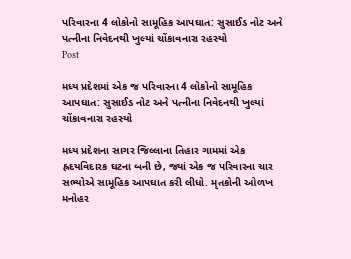પરિવારના 4 લોકોનો સામૂહિક આપઘાત: સુસાઈડ નોટ અને પત્નીના નિવેદનથી ખુલ્યાં ચોંકાવનારા રહસ્યો
Post

મધ્ય પ્રદેશમાં એક જ પરિવારના 4 લોકોનો સામૂહિક આપઘાત: સુસાઈડ નોટ અને પત્નીના નિવેદનથી ખુલ્યાં ચોંકાવનારા રહસ્યો

મધ્ય પ્રદેશના સાગર જિલ્લાના તિહાર ગામમાં એક હ્રદયવિદારક ઘટના બની છે, જ્યાં એક જ પરિવારના ચાર સભ્યોએ સામૂહિક આપઘાત કરી લીધો. મૃતકોની ઓળખ મનોહર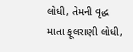લોધી, તેમની વૃદ્ધ માતા ફૂલરાણી લોધી,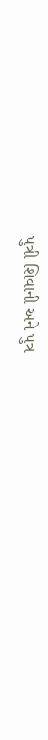પુત્રી શિવાની અને પુત્ર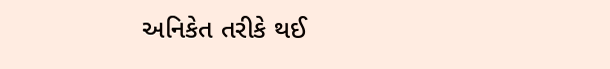અનિકેત તરીકે થઈ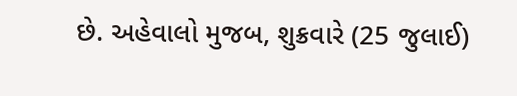છે. અહેવાલો મુજબ, શુક્રવારે (25 જુલાઈ)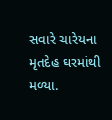સવારે ચારેયના મૃતદેહ ઘરમાંથી મળ્યા.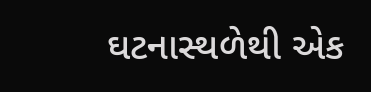ઘટનાસ્થળેથી એક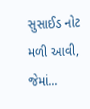સુસાઈડ નોટ મળી આવી, જેમાં...